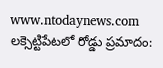www.ntodaynews.com
లక్సెట్టిపేటలో రోడ్డు ప్రమాదం: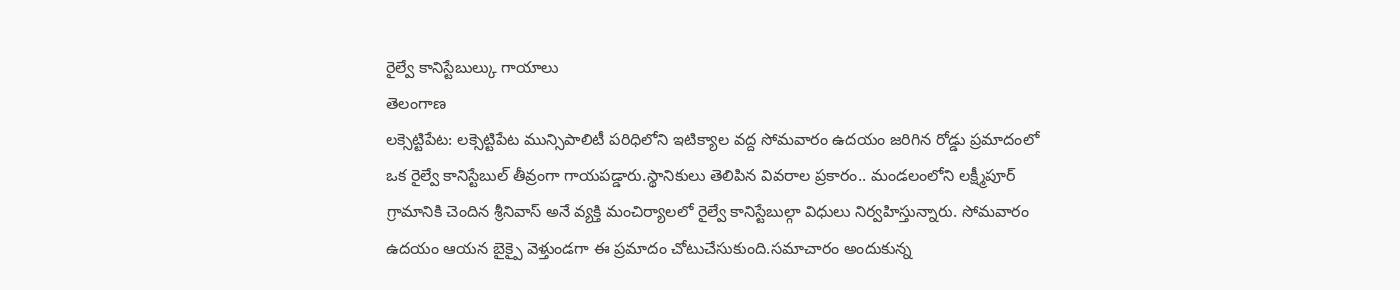రైల్వే కానిస్టేబుల్కు గాయాలు
తెలంగాణ
లక్సెట్టిపేట: లక్సెట్టిపేట మున్సిపాలిటీ పరిధిలోని ఇటిక్యాల వద్ద సోమవారం ఉదయం జరిగిన రోడ్డు ప్రమాదంలో ఒక రైల్వే కానిస్టేబుల్ తీవ్రంగా గాయపడ్డారు.స్థానికులు తెలిపిన వివరాల ప్రకారం.. మండలంలోని లక్ష్మీపూర్ గ్రామానికి చెందిన శ్రీనివాస్ అనే వ్యక్తి మంచిర్యాలలో రైల్వే కానిస్టేబుల్గా విధులు నిర్వహిస్తున్నారు. సోమవారం ఉదయం ఆయన బైక్పై వెళ్తుండగా ఈ ప్రమాదం చోటుచేసుకుంది.సమాచారం అందుకున్న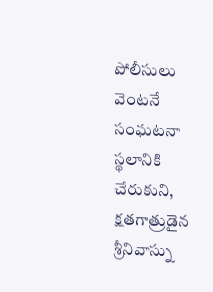పోలీసులు వెంటనే సంఘటనా స్థలానికి చేరుకుని, క్షతగాత్రుడైన శ్రీనివాస్ను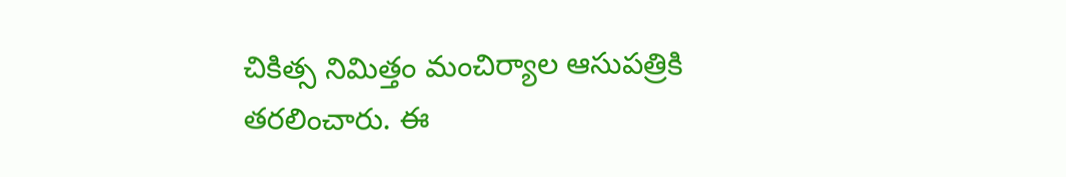చికిత్స నిమిత్తం మంచిర్యాల ఆసుపత్రికి తరలించారు. ఈ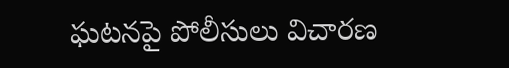ఘటనపై పోలీసులు విచారణ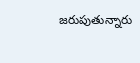జరుపుతున్నారు